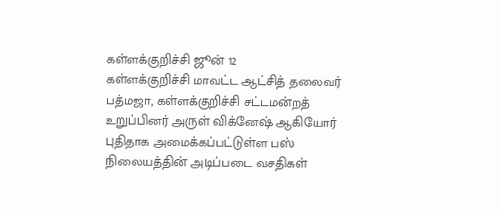கள்ளக்குறிச்சி ஜூன் 12
கள்ளக்குறிச்சி மாவட்ட ஆட்சித் தலைவர் பத்மஜா, கள்ளக்குறிச்சி சட்டமன்றத் உறுப்பினர் அருள் விக்னேஷ் ஆகியோர் புதிதாக அமைக்கப்பட்டுள்ள பஸ் நிலையத்தின் அடிப்படை வசதிகள்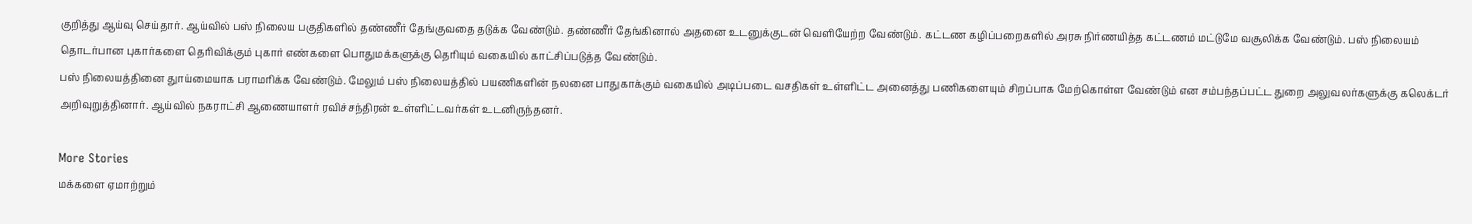குறித்து ஆய்வு செய்தார். ஆய்வில் பஸ் நிலைய பகுதிகளில் தண்ணீர் தேங்குவதை தடுக்க வேண்டும். தண்ணீர் தேங்கினால் அதனை உடனுக்குடன் வெளியேற்ற வேண்டும். கட்டண கழிப்பறைகளில் அரசு நிர்ணயித்த கட்டணம் மட்டுமே வசூலிக்க வேண்டும். பஸ் நிலையம் தொடர்பான புகார்களை தெரிவிக்கும் புகார் எண்களை பொதுமக்களுக்கு தெரியும் வகையில் காட்சிப்படுத்த வேண்டும்.
பஸ் நிலையத்தினை துாய்மையாக பராமரிக்க வேண்டும். மேலும் பஸ் நிலையத்தில் பயணிகளின் நலனை பாதுகாக்கும் வகையில் அடிப்படை வசதிகள் உள்ளிட்ட அனைத்து பணிகளையும் சிறப்பாக மேற்கொள்ள வேண்டும் என சம்பந்தப்பட்ட துறை அலுவலர்களுக்கு கலெக்டர் அறிவுறுத்தினார். ஆய்வில் நகராட்சி ஆணையாளர் ரவிச்சந்திரன் உள்ளிட்டவர்கள் உடனிருந்தனர்.

More Stories
மக்களை ஏமாற்றும்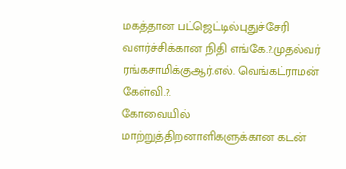மகத்தான பட்ஜெட்டில்புதுச்சேரி வளர்ச்சிக்கான நிதி எங்கே.?.முதல்வர் ரங்கசாமிக்குஆர்.எல். வெங்கட்ராமன் கேள்வி.?.
கோவையில் மாற்றுத்திறனாளிகளுக்கான கடன்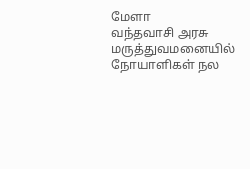மேளா
வந்தவாசி அரசு மருத்துவமனையில் நோயாளிகள் நல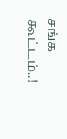சங்க கூட்டம்..!